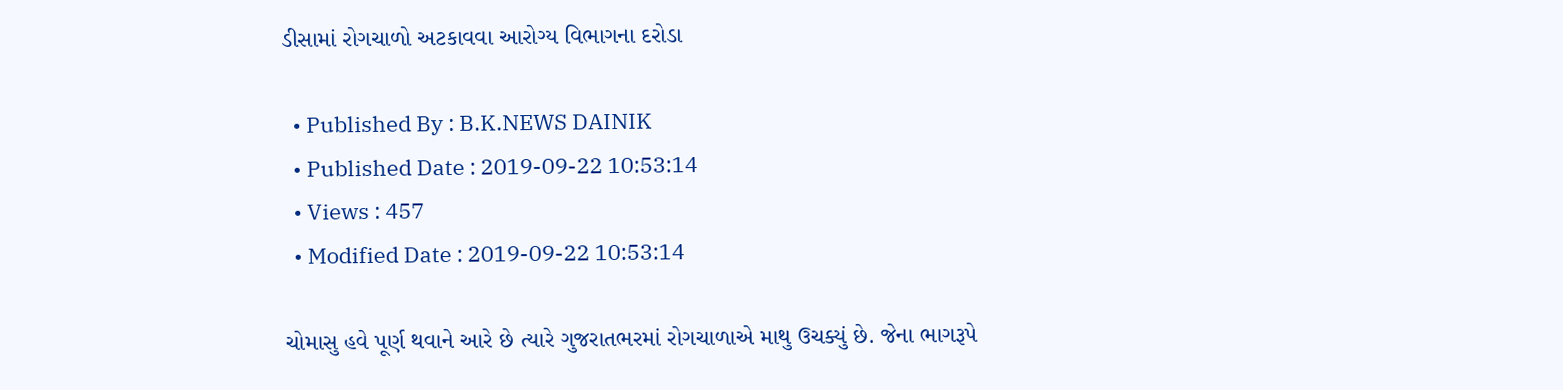ડીસામાં રોગચાળો અટકાવવા આરોગ્ય વિભાગના દરોડા

  • Published By : B.K.NEWS DAINIK
  • Published Date : 2019-09-22 10:53:14
  • Views : 457
  • Modified Date : 2019-09-22 10:53:14

ચોમાસુ હવે પૂર્ણ થવાને આરે છે ત્યારે ગુજરાતભરમાં રોગચાળાએ માથુ ઉચક્યું છે. જેના ભાગરૂપે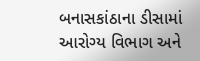બનાસકાંઠાના ડીસામાં આરોગ્ય વિભાગ અને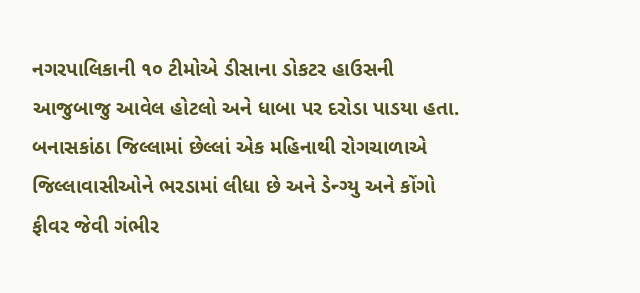નગરપાલિકાની ૧૦ ટીમોએ ડીસાના ડોકટર હાઉસની
આજુબાજુ આવેલ હોટલો અને ધાબા પર દરોડા પાડયા હતા.
બનાસકાંઠા જિલ્લામાં છેલ્લાં એક મહિનાથી રોગચાળાએ જિલ્લાવાસીઓને ભરડામાં લીધા છે અને ડેન્ગ્યુ અને કોંગો ફીવર જેવી ગંભીર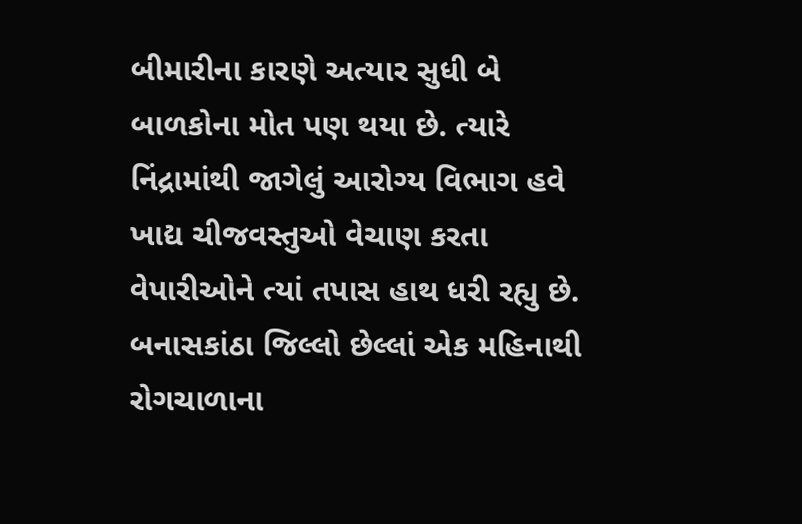બીમારીના કારણે અત્યાર સુધી બે બાળકોના મોત પણ થયા છે. ત્યારે નિંદ્રામાંથી જાગેલું આરોગ્ય વિભાગ હવે ખાદ્ય ચીજવસ્તુઓ વેચાણ કરતા
વેપારીઓને ત્યાં તપાસ હાથ ધરી રહ્યુ છે. બનાસકાંઠા જિલ્લો છેલ્લાં એક મહિનાથી રોગચાળાના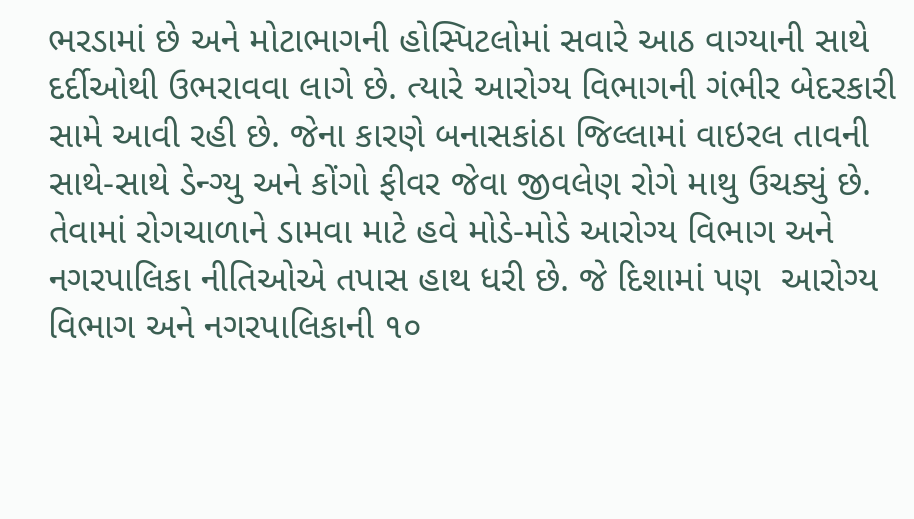ભરડામાં છે અને મોટાભાગની હોસ્પિટલોમાં સવારે આઠ વાગ્યાની સાથે દર્દીઓથી ઉભરાવવા લાગે છે. ત્યારે આરોગ્ય વિભાગની ગંભીર બેદરકારી સામે આવી રહી છે. જેના કારણે બનાસકાંઠા જિલ્લામાં વાઇરલ તાવની સાથે-સાથે ડેન્ગ્યુ અને કોંગો ફીવર જેવા જીવલેણ રોગે માથુ ઉચક્યું છે. તેવામાં રોગચાળાને ડામવા માટે હવે મોડે-મોડે આરોગ્ય વિભાગ અને નગરપાલિકા નીતિઓએ તપાસ હાથ ધરી છે. જે દિશામાં પણ  આરોગ્ય વિભાગ અને નગરપાલિકાની ૧૦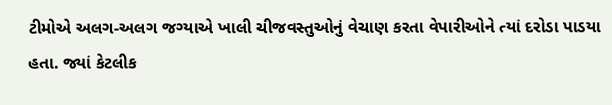ટીમોએ અલગ-અલગ જગ્યાએ ખાલી ચીજવસ્તુઓનું વેચાણ કરતા વેપારીઓને ત્યાં દરોડા પાડયા હતા. જ્યાં કેટલીક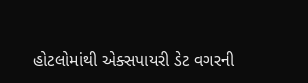હોટલોમાંથી એક્સપાયરી ડેટ વગરની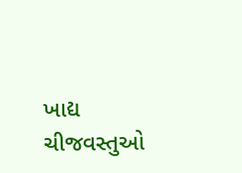ખાદ્ય ચીજવસ્તુઓ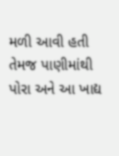મળી આવી હતી તેમજ પાણીમાંથી પોરા અને આ ખાદ્ય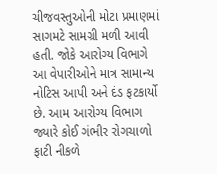ચીજવસ્તુઓની મોટા પ્રમાણમાં સાગમટે સામગ્રી મળી આવી હતી. જોકે આરોગ્ય વિભાગે આ વેપારીઓને માત્ર સામાન્ય નોટિસ આપી અને દંડ ફટકાર્યો છે. આમ આરોગ્ય વિભાગ જ્યારે કોઈ ગંભીર રોગચાળો ફાટી નીકળે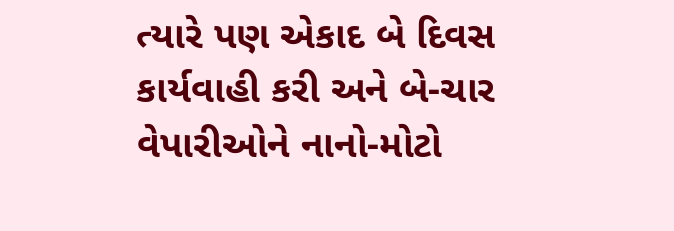ત્યારે પણ એકાદ બે દિવસ કાર્યવાહી કરી અને બે-ચાર વેપારીઓને નાનો-મોટો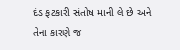દંડ ફટકારી સંતોષ માની લે છે અને તેના કારણે જ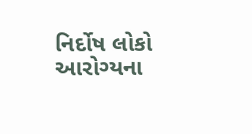નિર્દોષ લોકો આરોગ્યના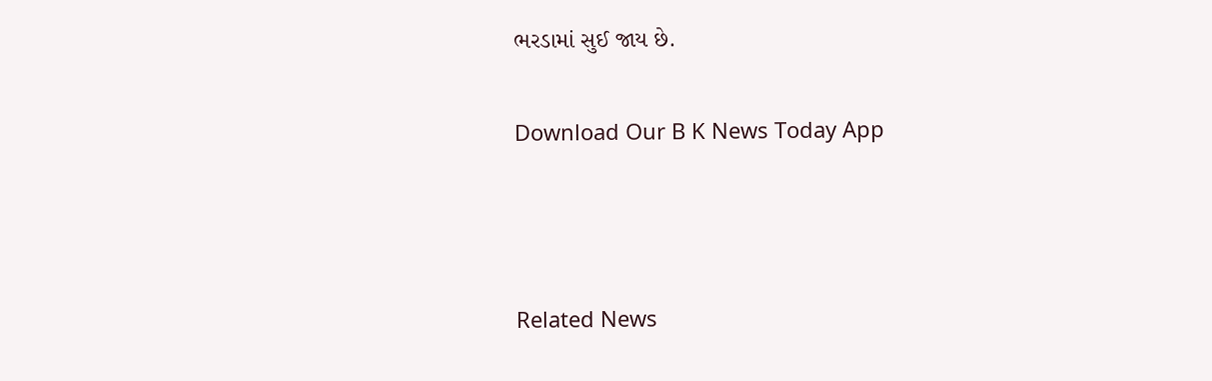ભરડામાં સુઈ જાય છે.

Download Our B K News Today App



Related News